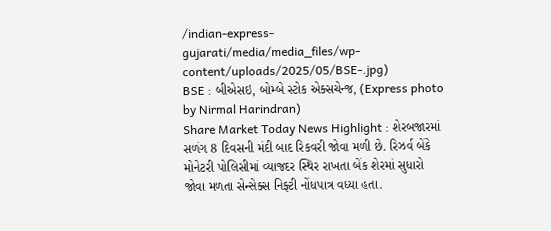/indian-express-gujarati/media/media_files/wp-content/uploads/2025/05/BSE-.jpg)
BSE : બીએસઇ, બોમ્બે સ્ટોક એક્સચેન્જ, (Express photo by Nirmal Harindran)
Share Market Today News Highlight : શેરબજારમાં સળંગ 8 દિવસની મંદી બાદ રિકવરી જોવા મળી છે. રિઝર્વ બેંકે મોનેટરી પોલિસીમાં વ્યાજદર સ્થિર રાખતા બેંક શેરમાં સુધારો જોવા મળતા સેન્સેક્સ નિફ્ટી નોંધપાત્ર વધ્યા હતા.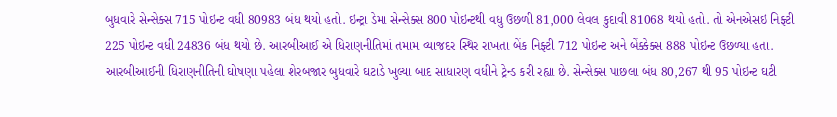બુધવારે સેન્સેક્સ 715 પોઇન્ટ વધી 80983 બંધ થયો હતો. ઇન્ટ્રા ડેમા સેન્સેક્સ 800 પોઇન્ટથી વધુ ઉછળી 81,000 લેવલ કુદાવી 81068 થયો હતો. તો એનએસઇ નિફ્ટી 225 પોઇન્ટ વધી 24836 બંધ થયો છે. આરબીઆઈ એ ધિરાણનીતિમાં તમામ વ્યાજદર સ્થિર રાખતા બેંક નિફ્ટી 712 પોઇન્ટ અને બેંક્કેક્સ 888 પોઇન્ટ ઉછળ્યા હતા.
આરબીઆઈની ધિરાણનીતિની ઘોષણા પહેલા શેરબજાર બુધવારે ઘટાડે ખુલ્યા બાદ સાધારણ વધીને ટ્રેન્ડ કરી રહ્યા છે. સેન્સેક્સ પાછલા બંધ 80,267 થી 95 પોઇન્ટ ઘટી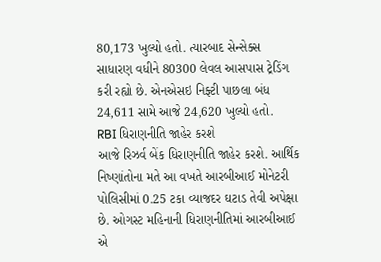80,173 ખુલ્યો હતો. ત્યારબાદ સેન્સેક્સ સાધારણ વધીને 80300 લેવલ આસપાસ ટ્રેડિંગ કરી રહ્યો છે. એનએસઇ નિફ્ટી પાછલા બંધ 24,611 સામે આજે 24,620 ખુલ્યો હતો.
RBI ધિરાણનીતિ જાહેર કરશે
આજે રિઝર્વ બેંક ધિરાણનીતિ જાહેર કરશે. આર્થિક નિષ્ણાંતોના મતે આ વખતે આરબીઆઈ મોનેટરી પોલિસીમાં 0.25 ટકા વ્યાજદર ઘટાડ તેવી અપેક્ષા છે. ઓગસ્ટ મહિનાની ધિરાણનીતિમાં આરબીઆઈ એ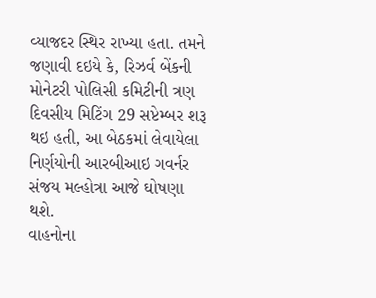વ્યાજદર સ્થિર રાખ્યા હતા. તમને જણાવી દઇયે કે, રિઝર્વ બેંકની મોનેટરી પોલિસી કમિટીની ત્રણ દિવસીય મિટિંગ 29 સપ્ટેમ્બર શરૂ થઇ હતી, આ બેઠકમાં લેવાયેલા નિર્ણયોની આરબીઆઇ ગવર્નર સંજય મલ્હોત્રા આજે ઘોષણા થશે.
વાહનોના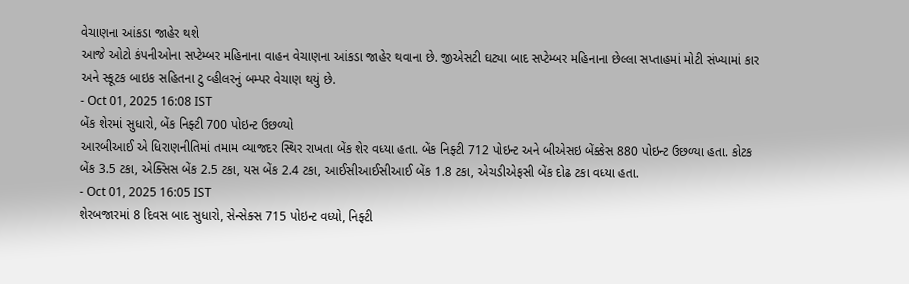વેચાણના આંકડા જાહેર થશે
આજે ઓટો કંપનીઓના સપ્ટેમ્બર મહિનાના વાહન વેચાણના આંકડા જાહેર થવાના છે. જીએસટી ઘટ્યા બાદ સપ્ટેમ્બર મહિનાના છેલ્લા સપ્તાહમાં મોટી સંખ્યામાં કાર અને સ્કૂટક બાઇક સહિતના ટુ વ્હીલરનું બમ્પર વેચાણ થયું છે.
- Oct 01, 2025 16:08 IST
બેંક શેરમાં સુધારો, બેંક નિફ્ટી 700 પોઇન્ટ ઉછળ્યો
આરબીઆઈ એ ધિરાણનીતિમાં તમામ વ્યાજદર સ્થિર રાખતા બેંક શેર વધ્યા હતા. બેંક નિફ્ટી 712 પોઇન્ટ અને બીએસઇ બેંક્કેસ 880 પોઇન્ટ ઉછળ્યા હતા. કોટક બેંક 3.5 ટકા, એક્સિસ બેંક 2.5 ટકા, યસ બેંક 2.4 ટકા, આઈસીઆઈસીઆઈ બેંક 1.8 ટકા, એચડીએફસી બેંક દોઢ ટકા વધ્યા હતા.
- Oct 01, 2025 16:05 IST
શેરબજારમાં 8 દિવસ બાદ સુધારો, સેન્સેક્સ 715 પોઇન્ટ વધ્યો, નિફ્ટી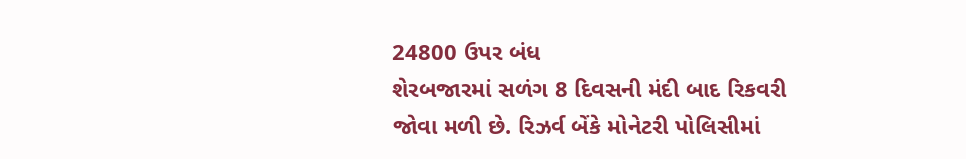24800 ઉપર બંધ
શેરબજારમાં સળંગ 8 દિવસની મંદી બાદ રિકવરી જોવા મળી છે. રિઝર્વ બેંકે મોનેટરી પોલિસીમાં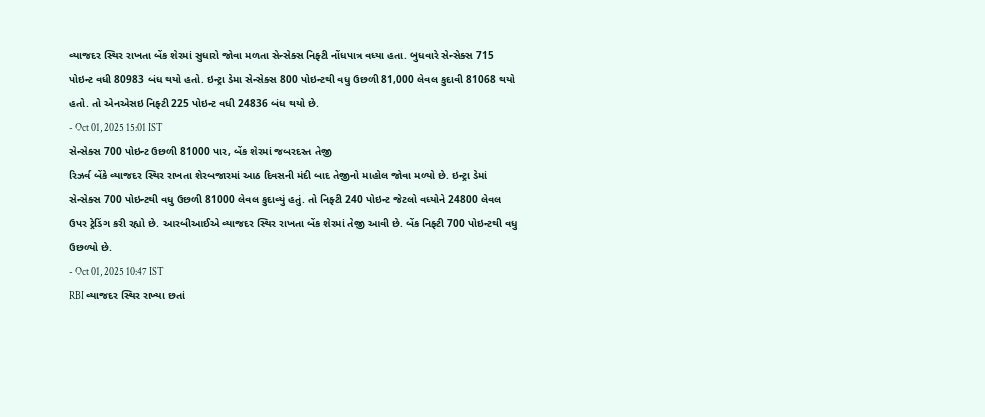વ્યાજદર સ્થિર રાખતા બેંક શેરમાં સુધારો જોવા મળતા સેન્સેક્સ નિફ્ટી નોંધપાત્ર વધ્યા હતા. બુધવારે સેન્સેક્સ 715 પોઇન્ટ વધી 80983 બંધ થયો હતો. ઇન્ટ્રા ડેમા સેન્સેક્સ 800 પોઇન્ટથી વધુ ઉછળી 81,000 લેવલ કુદાવી 81068 થયો હતો. તો એનએસઇ નિફ્ટી 225 પોઇન્ટ વધી 24836 બંધ થયો છે.
- Oct 01, 2025 15:01 IST
સેન્સેક્સ 700 પોઇન્ટ ઉછળી 81000 પાર, બેંક શેરમાં જબરદસ્ત તેજી
રિઝર્વ બેંકે વ્યાજદર સ્થિર રાખતા શેરબજારમાં આઠ દિવસની મંદી બાદ તેજીનો માહોલ જોવા મળ્યો છે. ઇન્ટ્રા ડેમાં સેન્સેક્સ 700 પોઇન્ટથી વધુ ઉછળી 81000 લેવલ કુદાવ્યું હતું. તો નિફ્ટી 240 પોઇન્ટ જેટલો વધ્યોને 24800 લેવલ ઉપર ટ્રેડિંગ કરી રહ્યો છે. આરબીઆઈએ વ્યાજદર સ્થિર રાખતા બેંક શેરમાં તેજી આવી છે. બેંક નિફ્ટી 700 પોઇન્ટથી વધુ ઉછળ્યો છે.
- Oct 01, 2025 10:47 IST
RBI વ્યાજદર સ્થિર રાખ્યા છતાં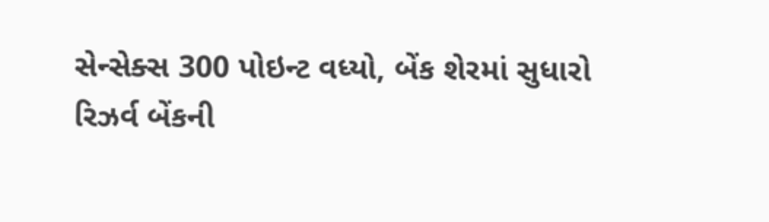સેન્સેક્સ 300 પોઇન્ટ વધ્યો, બેંક શેરમાં સુધારો
રિઝર્વ બેંકની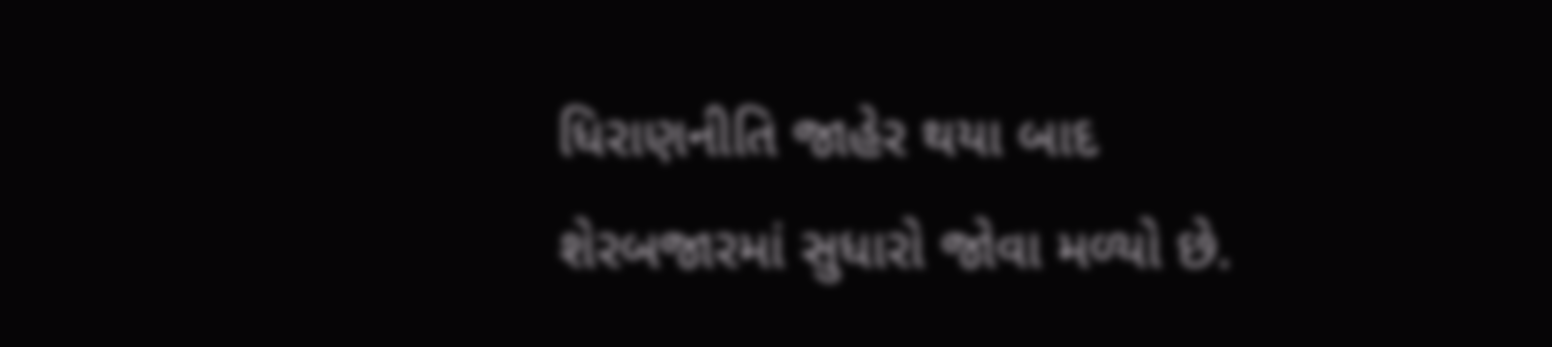ધિરાણનીતિ જાહેર થયા બાદ શેરબજારમાં સુધારો જોવા મળ્યો છે.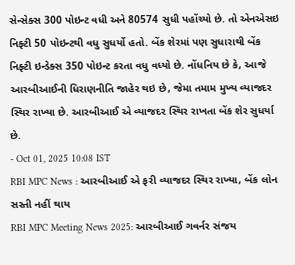સેન્સેક્સ 300 પોઇન્ટ વધી અને 80574 સુધી પહોંચ્યો છે. તો એનએસઇ નિફ્ટી 50 પોઇન્ટથી વધુ સુધર્યો હતો. બેંક શેરમાં પણ સુધારાથી બેંક નિફ્ટી ઇન્ડેક્સ 350 પોઇન્ટ કરતા વધુ વધ્યો છે. નોંધનિય છે કે, આજે આરબીઆઈની ધિરાણનીતિ જાહેર થઇ છે, જેમા તમામ મુખ્ય વ્યાજદર સ્થિર રાખ્યા છે. આરબીઆઈ એ વ્યાજદર સ્થિર રાખતા બેંક શેર સુધર્યા છે.
- Oct 01, 2025 10:08 IST
RBI MPC News : આરબીઆઈ એ ફરી વ્યાજદર સ્થિર રાખ્યા, બેંક લોન સસ્તી નહીં થાય
RBI MPC Meeting News 2025: આરબીઆઈ ગવર્નર સંજય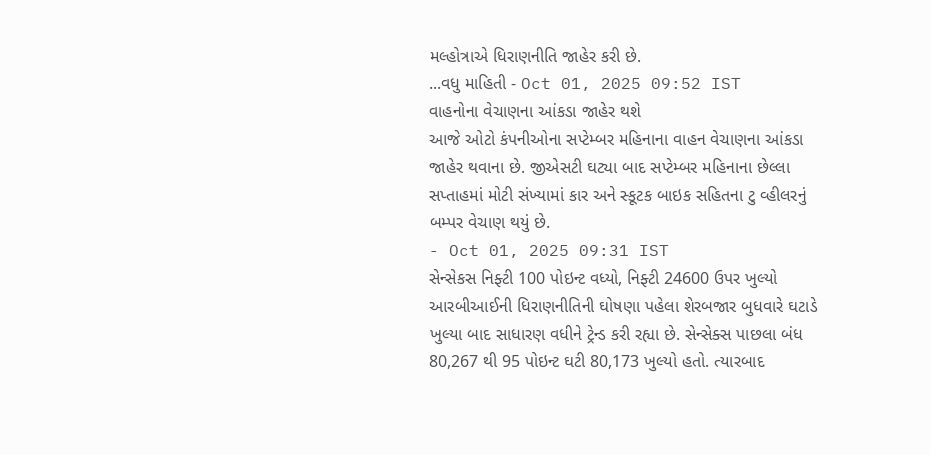મલ્હોત્રાએ ધિરાણનીતિ જાહેર કરી છે.
...વધુ માહિતી - Oct 01, 2025 09:52 IST
વાહનોના વેચાણના આંકડા જાહેર થશે
આજે ઓટો કંપનીઓના સપ્ટેમ્બર મહિનાના વાહન વેચાણના આંકડા જાહેર થવાના છે. જીએસટી ઘટ્યા બાદ સપ્ટેમ્બર મહિનાના છેલ્લા સપ્તાહમાં મોટી સંખ્યામાં કાર અને સ્કૂટક બાઇક સહિતના ટુ વ્હીલરનું બમ્પર વેચાણ થયું છે.
- Oct 01, 2025 09:31 IST
સેન્સેકસ નિફ્ટી 100 પોઇન્ટ વધ્યો, નિફ્ટી 24600 ઉપર ખુલ્યો
આરબીઆઈની ધિરાણનીતિની ઘોષણા પહેલા શેરબજાર બુધવારે ઘટાડે ખુલ્યા બાદ સાધારણ વધીને ટ્રેન્ડ કરી રહ્યા છે. સેન્સેક્સ પાછલા બંધ 80,267 થી 95 પોઇન્ટ ઘટી 80,173 ખુલ્યો હતો. ત્યારબાદ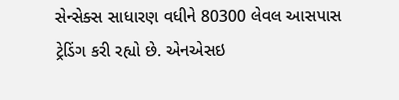સેન્સેક્સ સાધારણ વધીને 80300 લેવલ આસપાસ ટ્રેડિંગ કરી રહ્યો છે. એનએસઇ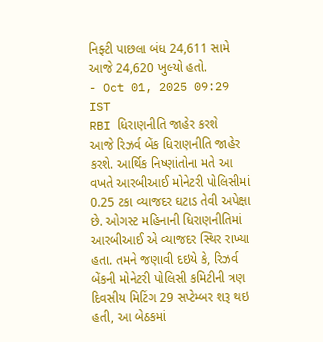નિફ્ટી પાછલા બંધ 24,611 સામે આજે 24,620 ખુલ્યો હતો.
- Oct 01, 2025 09:29 IST
RBI ધિરાણનીતિ જાહેર કરશે
આજે રિઝર્વ બેંક ધિરાણનીતિ જાહેર કરશે. આર્થિક નિષ્ણાંતોના મતે આ વખતે આરબીઆઈ મોનેટરી પોલિસીમાં 0.25 ટકા વ્યાજદર ઘટાડ તેવી અપેક્ષા છે. ઓગસ્ટ મહિનાની ધિરાણનીતિમાં આરબીઆઈ એ વ્યાજદર સ્થિર રાખ્યા હતા. તમને જણાવી દઇયે કે, રિઝર્વ બેંકની મોનેટરી પોલિસી કમિટીની ત્રણ દિવસીય મિટિંગ 29 સપ્ટેમ્બર શરૂ થઇ હતી, આ બેઠકમાં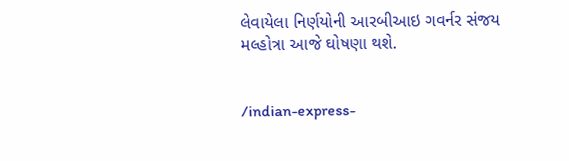લેવાયેલા નિર્ણયોની આરબીઆઇ ગવર્નર સંજય મલ્હોત્રા આજે ઘોષણા થશે.


/indian-express-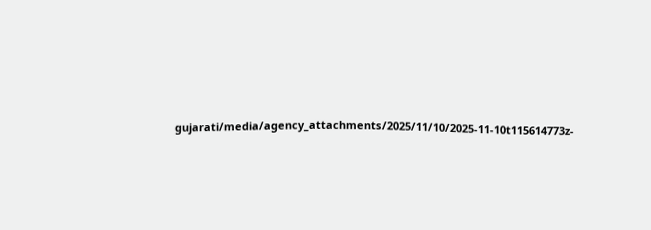gujarati/media/agency_attachments/2025/11/10/2025-11-10t115614773z-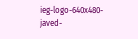ieg-logo-640x480-javed-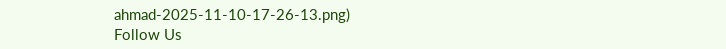ahmad-2025-11-10-17-26-13.png)
Follow Us